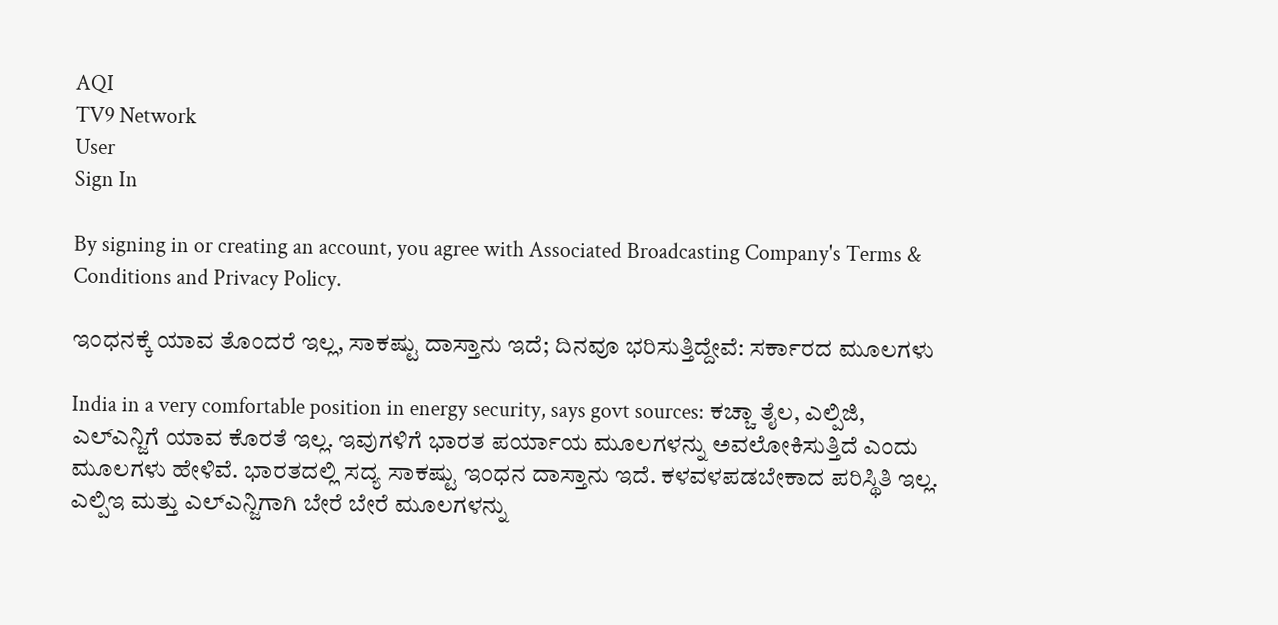AQI
TV9 Network
User
Sign In

By signing in or creating an account, you agree with Associated Broadcasting Company's Terms & Conditions and Privacy Policy.

ಇಂಧನಕ್ಕೆ ಯಾವ ತೊಂದರೆ ಇಲ್ಲ, ಸಾಕಷ್ಟು ದಾಸ್ತಾನು ಇದೆ; ದಿನವೂ ಭರಿಸುತ್ತಿದ್ದೇವೆ: ಸರ್ಕಾರದ ಮೂಲಗಳು

India in a very comfortable position in energy security, says govt sources: ಕಚ್ಚಾ ತೈಲ, ಎಲ್ಪಿಜಿ, ಎಲ್ಎನ್ಜಿಗೆ ಯಾವ ಕೊರತೆ ಇಲ್ಲ. ಇವುಗಳಿಗೆ ಭಾರತ ಪರ್ಯಾಯ ಮೂಲಗಳನ್ನು ಅವಲೋಕಿಸುತ್ತಿದೆ ಎಂದು ಮೂಲಗಳು ಹೇಳಿವೆ. ಭಾರತದಲ್ಲಿ ಸದ್ಯ ಸಾಕಷ್ಟು ಇಂಧನ ದಾಸ್ತಾನು ಇದೆ. ಕಳವಳಪಡಬೇಕಾದ ಪರಿಸ್ಥಿತಿ ಇಲ್ಲ. ಎಲ್ಪಿಇ ಮತ್ತು ಎಲ್ಎನ್ಜಿಗಾಗಿ ಬೇರೆ ಬೇರೆ ಮೂಲಗಳನ್ನು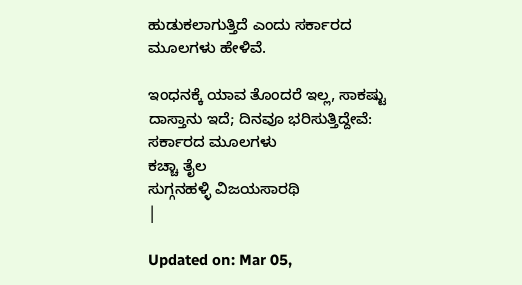ಹುಡುಕಲಾಗುತ್ತಿದೆ ಎಂದು ಸರ್ಕಾರದ ಮೂಲಗಳು ಹೇಳಿವೆ.

ಇಂಧನಕ್ಕೆ ಯಾವ ತೊಂದರೆ ಇಲ್ಲ, ಸಾಕಷ್ಟು ದಾಸ್ತಾನು ಇದೆ; ದಿನವೂ ಭರಿಸುತ್ತಿದ್ದೇವೆ: ಸರ್ಕಾರದ ಮೂಲಗಳು
ಕಚ್ಚಾ ತೈಲ
ಸುಗ್ಗನಹಳ್ಳಿ ವಿಜಯಸಾರಥಿ
|

Updated on: Mar 05,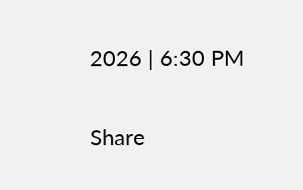2026 | 6:30 PM

Share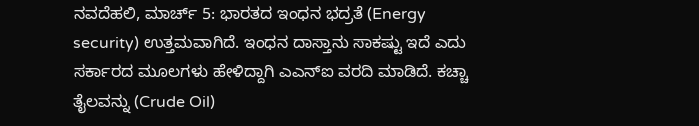ನವದೆಹಲಿ, ಮಾರ್ಚ್ 5: ಭಾರತದ ಇಂಧನ ಭದ್ರತೆ (Energy security) ಉತ್ತಮವಾಗಿದೆ. ಇಂಧನ ದಾಸ್ತಾನು ಸಾಕಷ್ಟು ಇದೆ ಎದು ಸರ್ಕಾರದ ಮೂಲಗಳು ಹೇಳಿದ್ದಾಗಿ ಎಎನ್ಐ ವರದಿ ಮಾಡಿದೆ. ಕಚ್ಚಾ ತೈಲವನ್ನು (Crude Oil)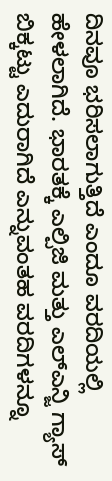ದಿನವೂ ಭರಿಸಲಾಗುತ್ತಿದೆ ಎಂದೂ ವರದಿಯಲ್ಲಿ ಹೇಳಲಾಗಿದೆ. ಭಾರತಕ್ಕೆ ಎಲ್ಪಿಜಿ ಮತ್ತು ಎಲ್ಎನ್ಜಿ ಗ್ಯಾಸ್ ಬಿಕ್ಕಟ್ಟು ಎದುರಾಗಿದೆ ಎನ್ನುವಂತಹ ವರದಿಗಳನ್ನೂ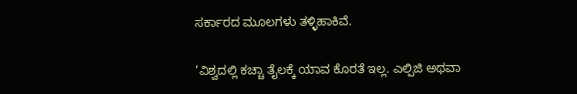ಸರ್ಕಾರದ ಮೂಲಗಳು ತಳ್ಳಿಹಾಕಿವೆ.

‘ವಿಶ್ವದಲ್ಲಿ ಕಚ್ಚಾ ತೈಲಕ್ಕೆ ಯಾವ ಕೊರತೆ ಇಲ್ಲ. ಎಲ್ಪಿಜಿ ಅಥವಾ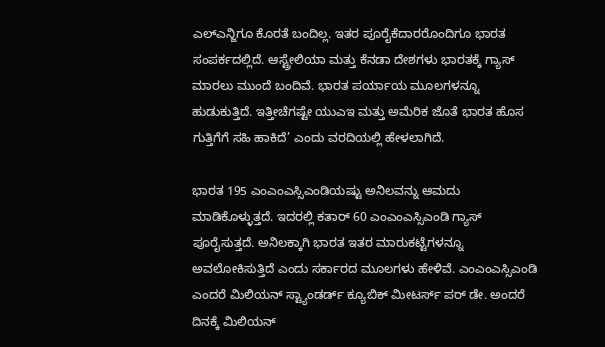ಎಲ್ಎನ್ಜಿಗೂ ಕೊರತೆ ಬಂದಿಲ್ಲ. ಇತರ ಪೂರೈಕೆದಾರರೊಂದಿಗೂ ಭಾರತ ಸಂಪರ್ಕದಲ್ಲಿದೆ. ಆಸ್ಟ್ರೇಲಿಯಾ ಮತ್ತು ಕೆನಡಾ ದೇಶಗಳು ಭಾರತಕ್ಕೆ ಗ್ಯಾಸ್ ಮಾರಲು ಮುಂದೆ ಬಂದಿವೆ. ಭಾರತ ಪರ್ಯಾಯ ಮೂಲಗಳನ್ನೂ ಹುಡುಕುತ್ತಿದೆ. ಇತ್ತೀಚೆಗಷ್ಟೇ ಯುಎಇ ಮತ್ತು ಅಮೆರಿಕ ಜೊತೆ ಭಾರತ ಹೊಸ ಗುತ್ತಿಗೆಗೆ ಸಹಿ ಹಾಕಿದೆ’ ಎಂದು ವರದಿಯಲ್ಲಿ ಹೇಳಲಾಗಿದೆ.

ಭಾರತ 195 ಎಂಎಂಎಸ್ಸಿಎಂಡಿಯಷ್ಟು ಅನಿಲವನ್ನು ಆಮದು ಮಾಡಿಕೊಳ್ಳುತ್ತದೆ. ಇದರಲ್ಲಿ ಕತಾರ್ 60 ಎಂಎಂಎಸ್ಸಿಎಂಡಿ ಗ್ಯಾಸ್ ಪೂರೈಸುತ್ತದೆ. ಅನಿಲಕ್ಕಾಗಿ ಭಾರತ ಇತರ ಮಾರುಕಟ್ಟೆಗಳನ್ನೂ ಅವಲೋಕಿಸುತ್ತಿದೆ ಎಂದು ಸರ್ಕಾರದ ಮೂಲಗಳು ಹೇಳಿವೆ. ಎಂಎಂಎಸ್ಸಿಎಂಡಿ ಎಂದರೆ ಮಿಲಿಯನ್ ಸ್ಟ್ಯಾಂಡರ್ಡ್ ಕ್ಯೂಬಿಕ್ ಮೀಟರ್ಸ್ ಪರ್ ಡೇ. ಅಂದರೆ ದಿನಕ್ಕೆ ಮಿಲಿಯನ್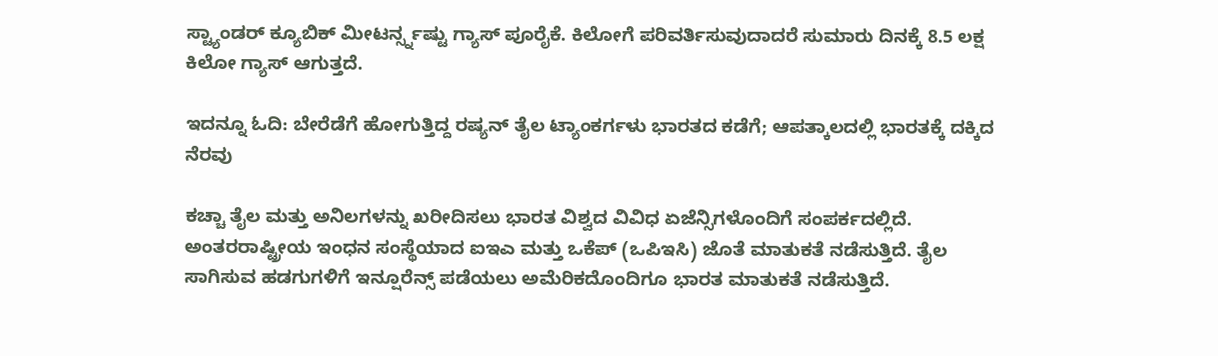ಸ್ಟ್ಯಾಂಡರ್ ಕ್ಯೂಬಿಕ್ ಮೀಟರ್ನ್ಸ್ನಷ್ಟು ಗ್ಯಾಸ್ ಪೂರೈಕೆ. ಕಿಲೋಗೆ ಪರಿವರ್ತಿಸುವುದಾದರೆ ಸುಮಾರು ದಿನಕ್ಕೆ 8.5 ಲಕ್ಷ ಕಿಲೋ ಗ್ಯಾಸ್ ಆಗುತ್ತದೆ.

ಇದನ್ನೂ ಓದಿ: ಬೇರೆಡೆಗೆ ಹೋಗುತ್ತಿದ್ದ ರಷ್ಯನ್ ತೈಲ ಟ್ಯಾಂಕರ್ಗಳು ಭಾರತದ ಕಡೆಗೆ; ಆಪತ್ಕಾಲದಲ್ಲಿ ಭಾರತಕ್ಕೆ ದಕ್ಕಿದ ನೆರವು

ಕಚ್ಚಾ ತೈಲ ಮತ್ತು ಅನಿಲಗಳನ್ನು ಖರೀದಿಸಲು ಭಾರತ ವಿಶ್ವದ ವಿವಿಧ ಏಜೆನ್ಸಿಗಳೊಂದಿಗೆ ಸಂಪರ್ಕದಲ್ಲಿದೆ. ಅಂತರರಾಷ್ಟ್ರೀಯ ಇಂಧನ ಸಂಸ್ಥೆಯಾದ ಐಇಎ ಮತ್ತು ಒಕೆಪ್ (ಒಪಿಇಸಿ) ಜೊತೆ ಮಾತುಕತೆ ನಡೆಸುತ್ತಿದೆ. ತೈಲ ಸಾಗಿಸುವ ಹಡಗುಗಳಿಗೆ ಇನ್ಷೂರೆನ್ಸ್ ಪಡೆಯಲು ಅಮೆರಿಕದೊಂದಿಗೂ ಭಾರತ ಮಾತುಕತೆ ನಡೆಸುತ್ತಿದೆ.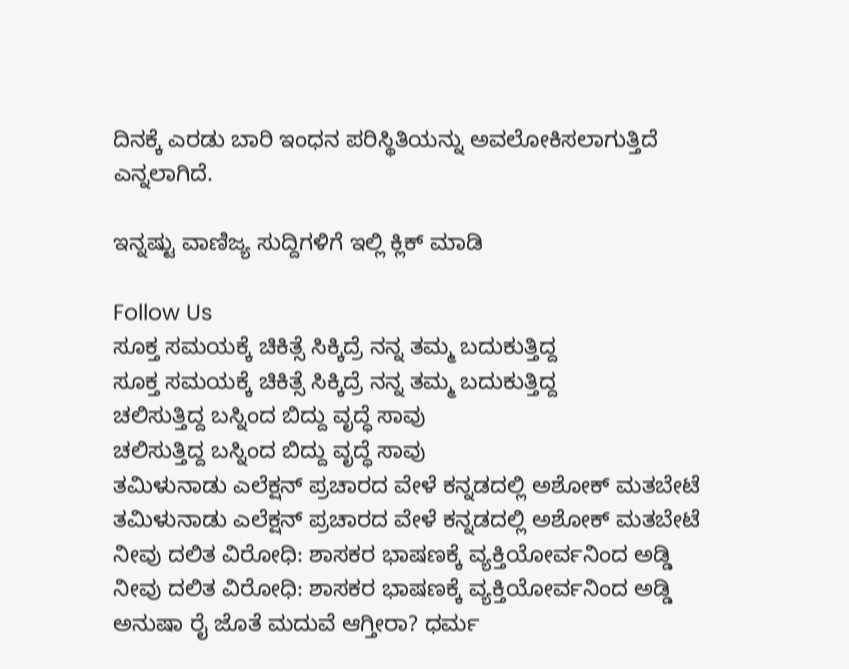ದಿನಕ್ಕೆ ಎರಡು ಬಾರಿ ಇಂಧನ ಪರಿಸ್ಥಿತಿಯನ್ನು ಅವಲೋಕಿಸಲಾಗುತ್ತಿದೆ ಎನ್ನಲಾಗಿದೆ.

ಇನ್ನಷ್ಟು ವಾಣಿಜ್ಯ ಸುದ್ದಿಗಳಿಗೆ ಇಲ್ಲಿ ಕ್ಲಿಕ್ ಮಾಡಿ

Follow Us
ಸೂಕ್ತ ಸಮಯಕ್ಕೆ ಚಿಕಿತ್ಸೆ ಸಿಕ್ಕಿದ್ರೆ ನನ್ನ ತಮ್ಮ ಬದುಕುತ್ತಿದ್ದ
ಸೂಕ್ತ ಸಮಯಕ್ಕೆ ಚಿಕಿತ್ಸೆ ಸಿಕ್ಕಿದ್ರೆ ನನ್ನ ತಮ್ಮ ಬದುಕುತ್ತಿದ್ದ
ಚಲಿಸುತ್ತಿದ್ದ ಬಸ್ನಿಂದ ಬಿದ್ದು ವೃದ್ಧೆ ಸಾವು
ಚಲಿಸುತ್ತಿದ್ದ ಬಸ್ನಿಂದ ಬಿದ್ದು ವೃದ್ಧೆ ಸಾವು
ತಮಿಳುನಾಡು ಎಲೆಕ್ಷನ್‌ ಪ್ರಚಾರದ ವೇಳೆ ಕನ್ನಡದಲ್ಲಿ ಅಶೋಕ್‌ ಮತಬೇಟೆ
ತಮಿಳುನಾಡು ಎಲೆಕ್ಷನ್‌ ಪ್ರಚಾರದ ವೇಳೆ ಕನ್ನಡದಲ್ಲಿ ಅಶೋಕ್‌ ಮತಬೇಟೆ
ನೀವು ದಲಿತ ವಿರೋಧಿ: ಶಾಸಕರ ಭಾಷಣಕ್ಕೆ ವ್ಯಕ್ತಿಯೋರ್ವನಿಂದ ಅಡ್ಡಿ
ನೀವು ದಲಿತ ವಿರೋಧಿ: ಶಾಸಕರ ಭಾಷಣಕ್ಕೆ ವ್ಯಕ್ತಿಯೋರ್ವನಿಂದ ಅಡ್ಡಿ
ಅನುಷಾ ರೈ ಜೊತೆ ಮದುವೆ ಆಗ್ತೀರಾ? ಧರ್ಮ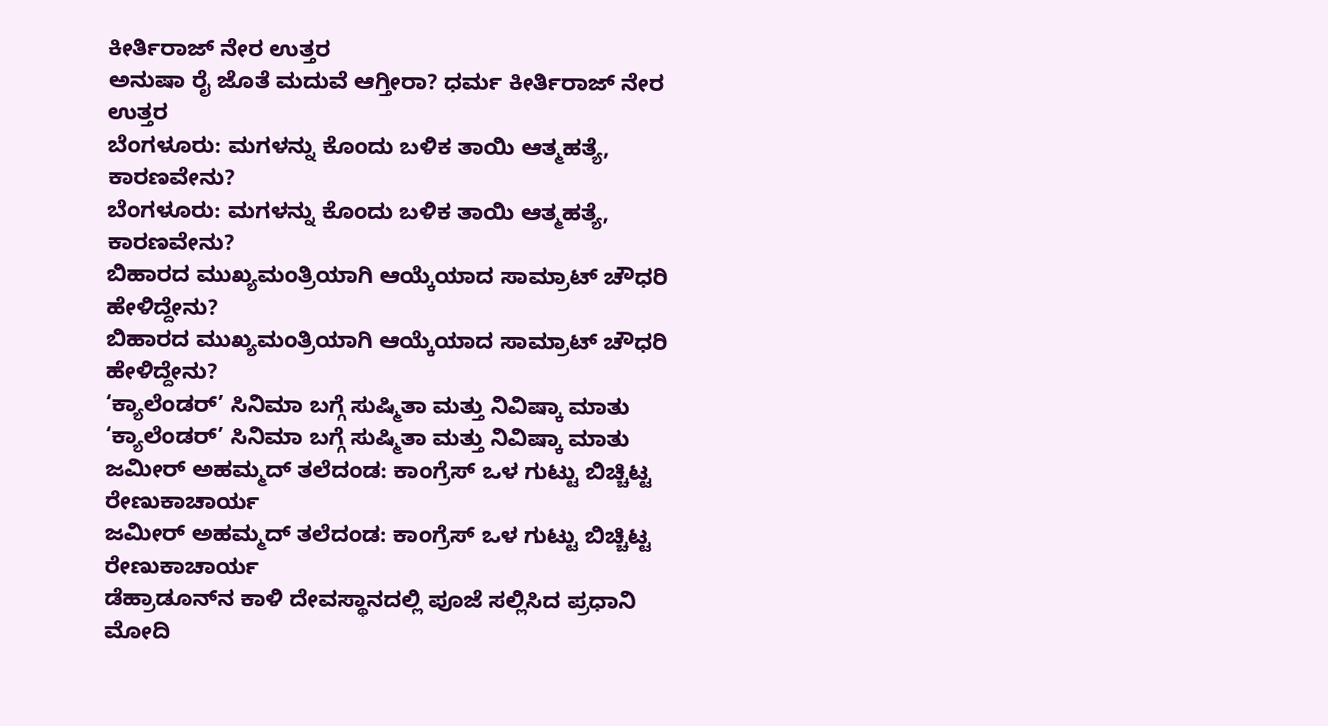ಕೀರ್ತಿರಾಜ್ ನೇರ ಉತ್ತರ
ಅನುಷಾ ರೈ ಜೊತೆ ಮದುವೆ ಆಗ್ತೀರಾ? ಧರ್ಮ ಕೀರ್ತಿರಾಜ್ ನೇರ ಉತ್ತರ
ಬೆಂಗಳೂರು: ಮಗಳನ್ನು ಕೊಂದು ಬಳಿಕ ತಾಯಿ ಆತ್ಮಹತ್ಯೆ, ಕಾರಣವೇನು?
ಬೆಂಗಳೂರು: ಮಗಳನ್ನು ಕೊಂದು ಬಳಿಕ ತಾಯಿ ಆತ್ಮಹತ್ಯೆ, ಕಾರಣವೇನು?
ಬಿಹಾರದ ಮುಖ್ಯಮಂತ್ರಿಯಾಗಿ ಆಯ್ಕೆಯಾದ ಸಾಮ್ರಾಟ್ ಚೌಧರಿ ಹೇಳಿದ್ದೇನು?
ಬಿಹಾರದ ಮುಖ್ಯಮಂತ್ರಿಯಾಗಿ ಆಯ್ಕೆಯಾದ ಸಾಮ್ರಾಟ್ ಚೌಧರಿ ಹೇಳಿದ್ದೇನು?
‘ಕ್ಯಾಲೆಂಡರ್’ ಸಿನಿಮಾ ಬಗ್ಗೆ ಸುಷ್ಮಿತಾ ಮತ್ತು ನಿವಿಷ್ಕಾ ಮಾತು
‘ಕ್ಯಾಲೆಂಡರ್’ ಸಿನಿಮಾ ಬಗ್ಗೆ ಸುಷ್ಮಿತಾ ಮತ್ತು ನಿವಿಷ್ಕಾ ಮಾತು
ಜಮೀರ್‌ ಅಹಮ್ಮದ್ ತಲೆದಂಡ: ಕಾಂಗ್ರೆಸ್ ಒಳ ಗುಟ್ಟು ಬಿಚ್ಚಿಟ್ಟ ರೇಣುಕಾಚಾರ್ಯ
ಜಮೀರ್‌ ಅಹಮ್ಮದ್ ತಲೆದಂಡ: ಕಾಂಗ್ರೆಸ್ ಒಳ ಗುಟ್ಟು ಬಿಚ್ಚಿಟ್ಟ ರೇಣುಕಾಚಾರ್ಯ
ಡೆಹ್ರಾಡೂನ್‌ನ ಕಾಳಿ ದೇವಸ್ಥಾನದಲ್ಲಿ ಪೂಜೆ ಸಲ್ಲಿಸಿದ ಪ್ರಧಾನಿ ಮೋದಿ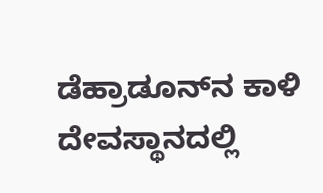ಡೆಹ್ರಾಡೂನ್‌ನ ಕಾಳಿ ದೇವಸ್ಥಾನದಲ್ಲಿ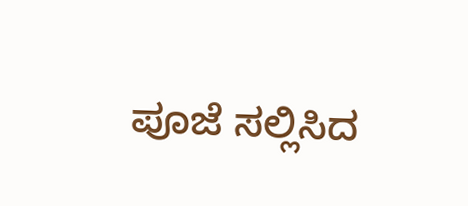ಪೂಜೆ ಸಲ್ಲಿಸಿದ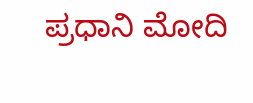ಪ್ರಧಾನಿ ಮೋದಿ